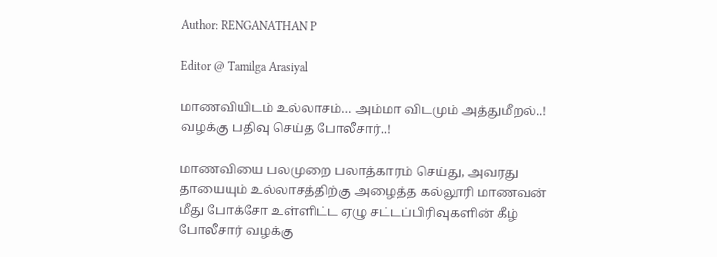Author: RENGANATHAN P

Editor @ Tamilga Arasiyal

மாணவியிடம் உல்லாசம்… அம்மா விடமும் அத்துமீறல்..! வழக்கு பதிவு செய்த போலீசார்..!

மாணவியை பலமுறை பலாத்காரம் செய்து, அவரது தாயையும் உல்லாசத்திற்கு அழைத்த கல்லூரி மாணவன் மீது போக்சோ உள்ளிட்ட ஏழு சட்டப்பிரிவுகளின் கீழ் போலீசார் வழக்கு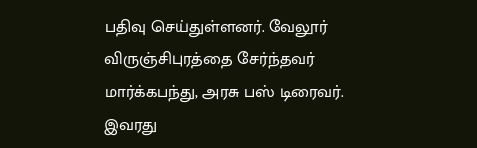பதிவு செய்துள்ளனர். வேலூர் விருஞ்சிபுரத்தை சேர்ந்தவர் மார்க்கபந்து, அரசு பஸ் டிரைவர். இவரது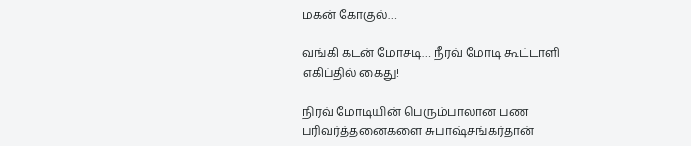மகன் கோகுல்…

வங்கி கடன் மோசடி… நீரவ் மோடி கூட்டாளி எகிப்தில் கைது!

நிரவ் மோடியின் பெரும்பாலான பண பரிவர்த்தனைகளை சுபாஷ்சங்கர்தான்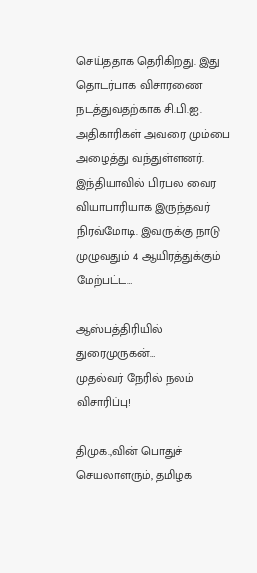செய்ததாக தெரிகிறது. இது தொடர்பாக விசாரணை நடத்துவதற்காக சி.பி.ஐ. அதிகாரிகள் அவரை மும்பை அழைத்து வந்துள்ளனர். இந்தியாவில் பிரபல வைர வியாபாரியாக இருந்தவர் நிரவ்மோடி. இவருக்கு நாடு முழுவதும் 4 ஆயிரத்துக்கும் மேற்பட்ட…

ஆஸ்பத்திரியில் துரைமுருகன்…
முதல்வர் நேரில் நலம் விசாரிப்பு!

திமுக.,வின் பொதுச் செயலாளரும், தமிழக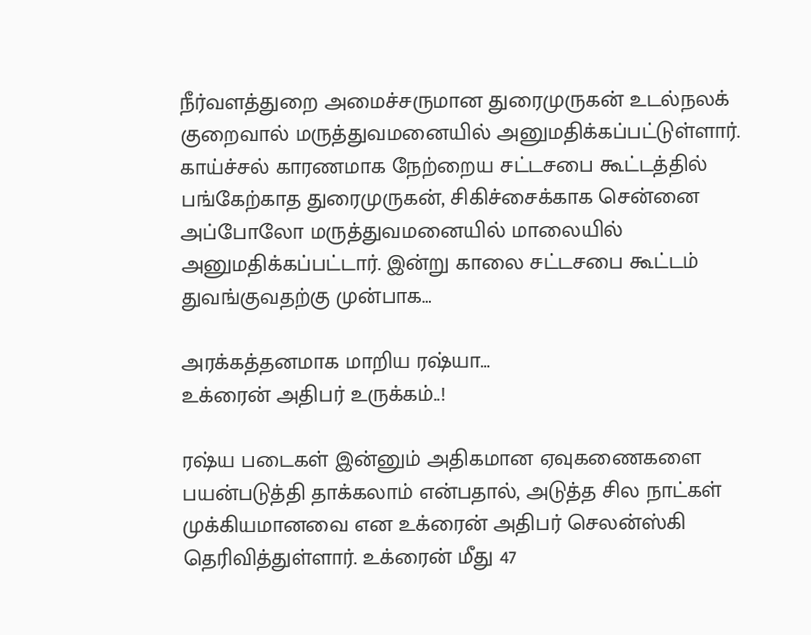நீர்வளத்துறை அமைச்சருமான துரைமுருகன் உடல்நலக் குறைவால் மருத்துவமனையில் அனுமதிக்கப்பட்டுள்ளார். காய்ச்சல் காரணமாக நேற்றைய சட்டசபை கூட்டத்தில் பங்கேற்காத துரைமுருகன், சிகிச்சைக்காக சென்னை அப்போலோ மருத்துவமனையில் மாலையில் அனுமதிக்கப்பட்டார். இன்று காலை சட்டசபை கூட்டம் துவங்குவதற்கு முன்பாக…

அரக்கத்தனமாக மாறிய ரஷ்யா…
உக்ரைன் அதிபர் உருக்கம்..!

ரஷ்ய படைகள் இன்னும் அதிகமான ஏவுகணைகளை பயன்படுத்தி தாக்கலாம் என்பதால், அடுத்த சில நாட்கள் முக்கியமானவை என உக்ரைன் அதிபர் செலன்ஸ்கி தெரிவித்துள்ளார். உக்ரைன் மீது 47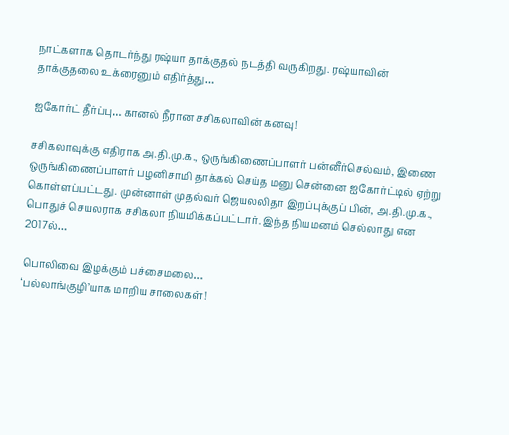நாட்களாக தொடர்ந்து ரஷ்யா தாக்குதல் நடத்தி வருகிறது. ரஷ்யாவின் தாக்குதலை உக்ரைனும் எதிர்த்து…

ஐகோர்ட் தீர்ப்பு… கானல் நீரான சசிகலாவின் கனவு!

சசிகலாவுக்கு எதிராக அ.தி.மு.க., ஒருங்கிணைப்பாளர் பன்னீர்செல்வம், இணை ஒருங்கிணைப்பாளர் பழனிசாமி தாக்கல் செய்த மனு சென்னை ஐகோர்ட்டில் ஏற்று கொள்ளப்பட்டது. முன்னாள் முதல்வர் ஜெயலலிதா இறப்புக்குப் பின், அ.தி.மு.க., பொதுச் செயலராக சசிகலா நியமிக்கப்பட்டார். இந்த நியமனம் செல்லாது என 2017ல்…

பொலிவை இழக்கும் பச்சைமலை…
‘பல்லாங்குழி’யாக மாறிய சாலைகள்!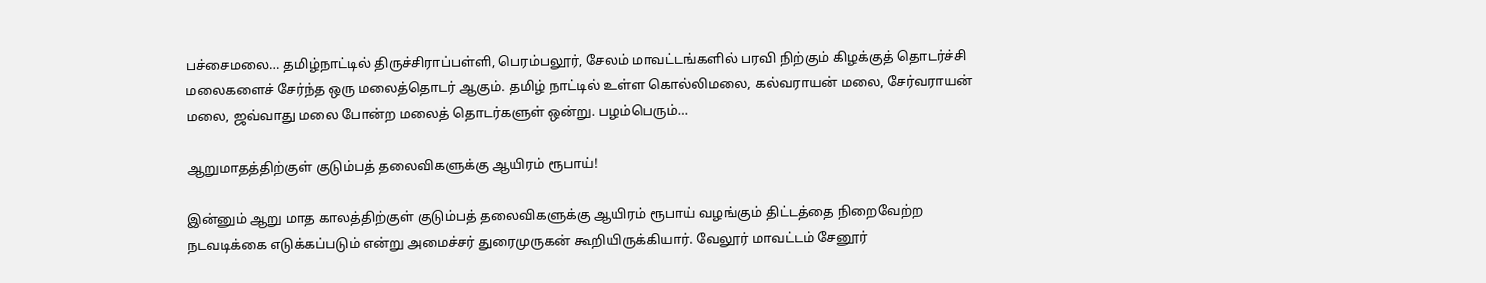பச்சைமலை… தமிழ்நாட்டில் திருச்சிராப்பள்ளி, பெரம்பலூர், சேலம் மாவட்டங்களில் பரவி நிற்கும் கிழக்குத் தொடர்ச்சி மலைகளைச் சேர்ந்த ஒரு மலைத்தொடர் ஆகும். தமிழ் நாட்டில் உள்ள கொல்லிமலை, கல்வராயன் மலை, சேர்வராயன் மலை, ஜவ்வாது மலை போன்ற மலைத் தொடர்களுள் ஒன்று. பழம்பெரும்…

ஆறுமாதத்திற்குள் குடும்பத் தலைவிகளுக்கு ஆயிரம் ரூபாய்!

இன்னும் ஆறு மாத காலத்திற்குள் குடும்பத் தலைவிகளுக்கு ஆயிரம் ரூபாய் வழங்கும் திட்டத்தை நிறைவேற்ற நடவடிக்கை எடுக்கப்படும் என்று அமைச்சர் துரைமுருகன் கூறியிருக்கியார். வேலூர் மாவட்டம் சேனூர்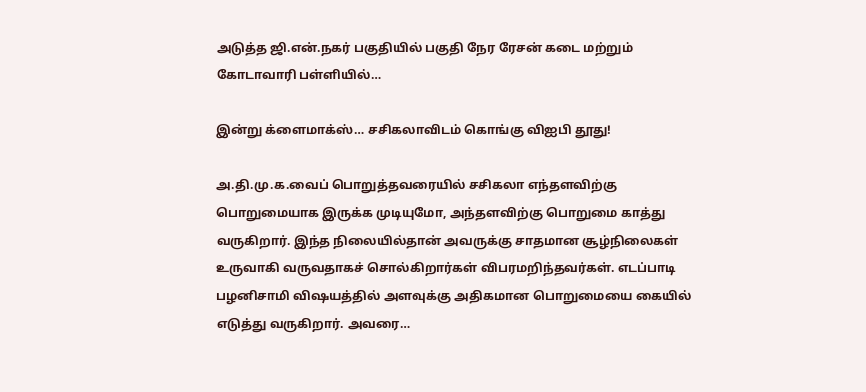அடுத்த ஜி.என்.நகர் பகுதியில் பகுதி நேர ரேசன் கடை மற்றும் கோடாவாரி பள்ளியில்…

இன்று க்ளைமாக்ஸ்… சசிகலாவிடம் கொங்கு விஐபி தூது!

அ.தி.மு.க.வைப் பொறுத்தவரையில் சசிகலா எந்தளவிற்கு பொறுமையாக இருக்க முடியுமோ, அந்தளவிற்கு பொறுமை காத்து வருகிறார். இந்த நிலையில்தான் அவருக்கு சாதமான சூழ்நிலைகள் உருவாகி வருவதாகச் சொல்கிறார்கள் விபரமறிந்தவர்கள். எடப்பாடி பழனிசாமி விஷயத்தில் அளவுக்கு அதிகமான பொறுமையை கையில் எடுத்து வருகிறார். அவரை…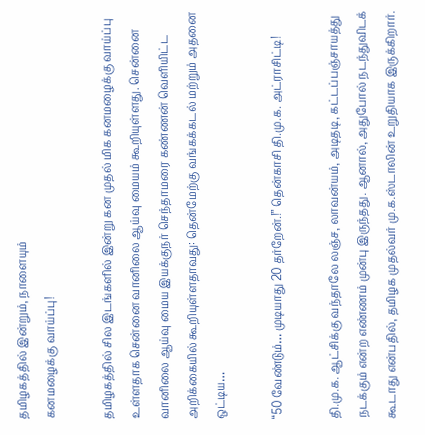தமிழகத்தில் இன்றும், நாளையும்
கனமழைக்கு வாய்ப்பு!

தமிழகத்தில் சில இடங்களில் இன்று கன முதல் மிக கனமழைக்கு வாய்ப்பு உள்ளதாக சென்னை வானிலை ஆய்வு மையம் கூறியுள்ளது. சென்னை வானிலை ஆய்வு மைய இயக்குநர் செந்தாமரை கண்ணன் வெளியிட்ட அறிக்கையில் கூறியுள்ளதாவது: தென்மேற்கு வங்கக்கடல் மற்றும் அதனை ஒட்டிய…

‘‘50 வேண்டும்… முடியாது 20 தர்றேன்.!’’ தென்காசி தி.மு.க. அட்ராசிட்டி!

தி.மு.க. ஆட்சிக்கு வந்தாலே லஞ்ச, லாவன்யம், அடிதடி, கட்டப்பஞ்சாயத்து நடக்கும் என்ற எண்ணம் முன்பு இருந்தது. ஆனால், அதுபோல் நடந்துவிடக் கூடாது என்பதில், தமிழக முதல்வர் மு.க.ஸ்டாலின் உறுதியாக இருக்கிறார்.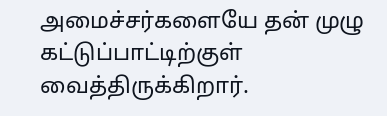அமைச்சர்களையே தன் முழு கட்டுப்பாட்டிற்குள் வைத்திருக்கிறார்.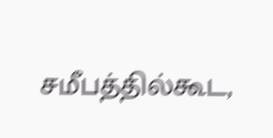சமீபத்தில்கூட,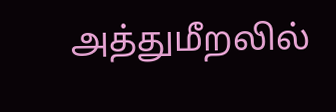அத்துமீறலில்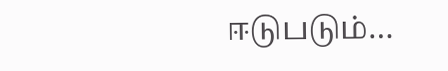ஈடுபடும்…